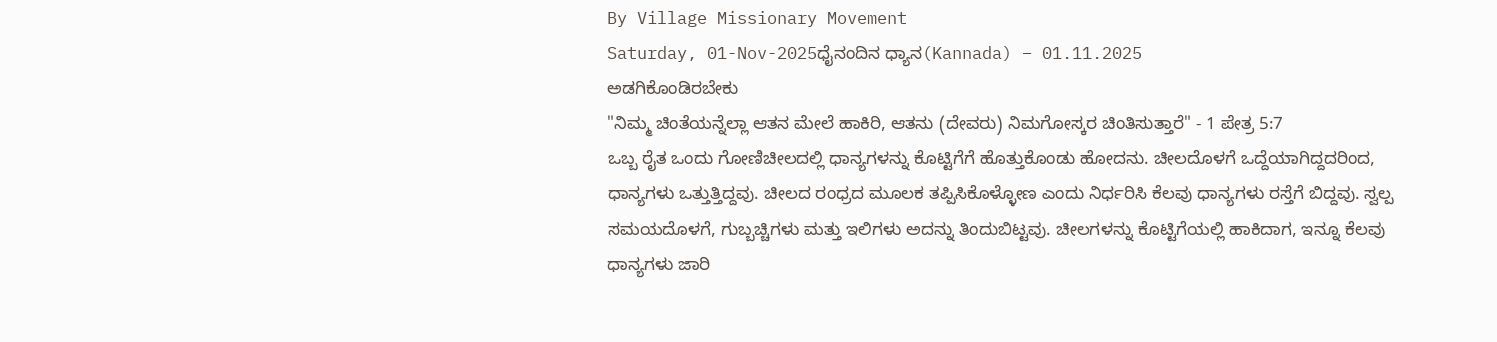By Village Missionary Movement
Saturday, 01-Nov-2025ಧೈನಂದಿನ ಧ್ಯಾನ(Kannada) – 01.11.2025
ಅಡಗಿಕೊಂಡಿರಬೇಕು
"ನಿಮ್ಮ ಚಿಂತೆಯನ್ನೆಲ್ಲಾ ಆತನ ಮೇಲೆ ಹಾಕಿರಿ, ಆತನು (ದೇವರು) ನಿಮಗೋಸ್ಕರ ಚಿಂತಿಸುತ್ತಾರೆ" - 1 ಪೇತ್ರ 5:7
ಒಬ್ಬ ರೈತ ಒಂದು ಗೋಣಿಚೀಲದಲ್ಲಿ ಧಾನ್ಯಗಳನ್ನು ಕೊಟ್ಟಿಗೆಗೆ ಹೊತ್ತುಕೊಂಡು ಹೋದನು. ಚೀಲದೊಳಗೆ ಒದ್ದೆಯಾಗಿದ್ದದರಿಂದ, ಧಾನ್ಯಗಳು ಒತ್ತುತ್ತಿದ್ದವು. ಚೀಲದ ರಂಧ್ರದ ಮೂಲಕ ತಪ್ಪಿಸಿಕೊಳ್ಳೋಣ ಎಂದು ನಿರ್ಧರಿಸಿ ಕೆಲವು ಧಾನ್ಯಗಳು ರಸ್ತೆಗೆ ಬಿದ್ದವು. ಸ್ವಲ್ಪ ಸಮಯದೊಳಗೆ, ಗುಬ್ಬಚ್ಚಿಗಳು ಮತ್ತು ಇಲಿಗಳು ಅದನ್ನು ತಿಂದುಬಿಟ್ಟವು. ಚೀಲಗಳನ್ನು ಕೊಟ್ಟಿಗೆಯಲ್ಲಿ ಹಾಕಿದಾಗ, ಇನ್ನೂ ಕೆಲವು ಧಾನ್ಯಗಳು ಜಾರಿ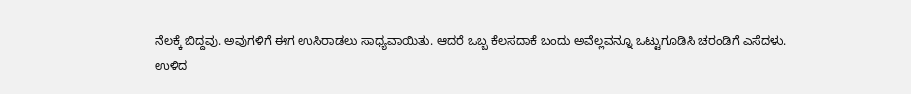ನೆಲಕ್ಕೆ ಬಿದ್ದವು. ಅವುಗಳಿಗೆ ಈಗ ಉಸಿರಾಡಲು ಸಾಧ್ಯವಾಯಿತು. ಆದರೆ ಒಬ್ಬ ಕೆಲಸದಾಕೆ ಬಂದು ಅವೆಲ್ಲವನ್ನೂ ಒಟ್ಟುಗೂಡಿಸಿ ಚರಂಡಿಗೆ ಎಸೆದಳು.
ಉಳಿದ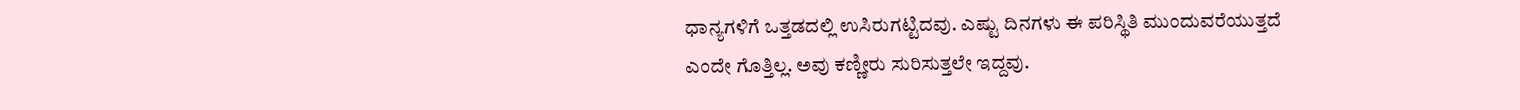ಧಾನ್ಯಗಳಿಗೆ ಒತ್ತಡದಲ್ಲಿ ಉಸಿರುಗಟ್ಟಿದವು. ಎಷ್ಟು ದಿನಗಳು ಈ ಪರಿಸ್ಥಿತಿ ಮುಂದುವರೆಯುತ್ತದೆ ಎಂದೇ ಗೊತ್ತಿಲ್ಲ. ಅವು ಕಣ್ಣೀರು ಸುರಿಸುತ್ತಲೇ ಇದ್ದವು.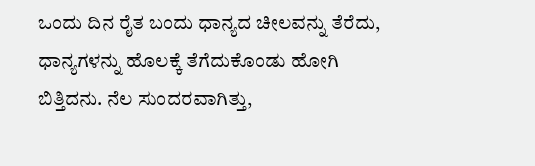ಒಂದು ದಿನ ರೈತ ಬಂದು ಧಾನ್ಯದ ಚೀಲವನ್ನು ತೆರೆದು, ಧಾನ್ಯಗಳನ್ನು ಹೊಲಕ್ಕೆ ತೆಗೆದುಕೊಂಡು ಹೋಗಿ ಬಿತ್ತಿದನು. ನೆಲ ಸುಂದರವಾಗಿತ್ತು,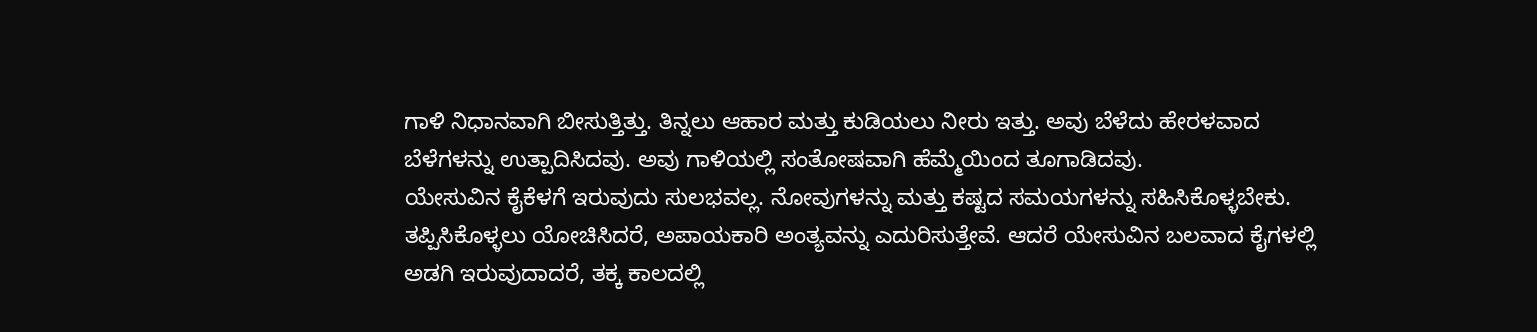ಗಾಳಿ ನಿಧಾನವಾಗಿ ಬೀಸುತ್ತಿತ್ತು. ತಿನ್ನಲು ಆಹಾರ ಮತ್ತು ಕುಡಿಯಲು ನೀರು ಇತ್ತು. ಅವು ಬೆಳೆದು ಹೇರಳವಾದ ಬೆಳೆಗಳನ್ನು ಉತ್ಪಾದಿಸಿದವು. ಅವು ಗಾಳಿಯಲ್ಲಿ ಸಂತೋಷವಾಗಿ ಹೆಮ್ಮೆಯಿಂದ ತೂಗಾಡಿದವು.
ಯೇಸುವಿನ ಕೈಕೆಳಗೆ ಇರುವುದು ಸುಲಭವಲ್ಲ. ನೋವುಗಳನ್ನು ಮತ್ತು ಕಷ್ಟದ ಸಮಯಗಳನ್ನು ಸಹಿಸಿಕೊಳ್ಳಬೇಕು. ತಪ್ಪಿಸಿಕೊಳ್ಳಲು ಯೋಚಿಸಿದರೆ, ಅಪಾಯಕಾರಿ ಅಂತ್ಯವನ್ನು ಎದುರಿಸುತ್ತೇವೆ. ಆದರೆ ಯೇಸುವಿನ ಬಲವಾದ ಕೈಗಳಲ್ಲಿ ಅಡಗಿ ಇರುವುದಾದರೆ, ತಕ್ಕ ಕಾಲದಲ್ಲಿ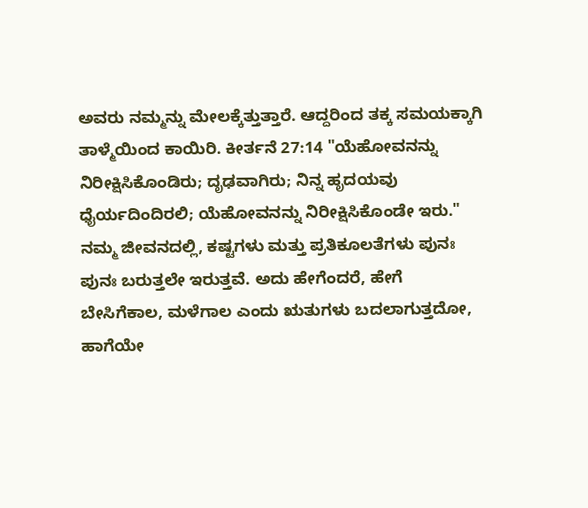ಅವರು ನಮ್ಮನ್ನು ಮೇಲಕ್ಕೆತ್ತುತ್ತಾರೆ. ಆದ್ದರಿಂದ ತಕ್ಕ ಸಮಯಕ್ಕಾಗಿ ತಾಳ್ಮೆಯಿಂದ ಕಾಯಿರಿ. ಕೀರ್ತನೆ 27:14 "ಯೆಹೋವನನ್ನು ನಿರೀಕ್ಷಿಸಿಕೊಂಡಿರು; ದೃಢವಾಗಿರು; ನಿನ್ನ ಹೃದಯವು ಧೈರ್ಯದಿಂದಿರಲಿ; ಯೆಹೋವನನ್ನು ನಿರೀಕ್ಷಿಸಿಕೊಂಡೇ ಇರು."
ನಮ್ಮ ಜೀವನದಲ್ಲಿ, ಕಷ್ಟಗಳು ಮತ್ತು ಪ್ರತಿಕೂಲತೆಗಳು ಪುನಃ ಪುನಃ ಬರುತ್ತಲೇ ಇರುತ್ತವೆ. ಅದು ಹೇಗೆಂದರೆ, ಹೇಗೆ ಬೇಸಿಗೆಕಾಲ, ಮಳೆಗಾಲ ಎಂದು ಋತುಗಳು ಬದಲಾಗುತ್ತದೋ, ಹಾಗೆಯೇ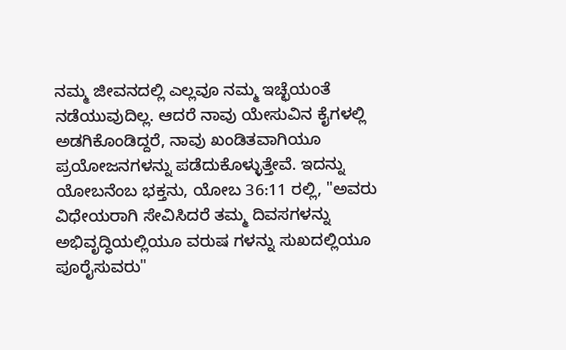ನಮ್ಮ ಜೀವನದಲ್ಲಿ ಎಲ್ಲವೂ ನಮ್ಮ ಇಚ್ಛೆಯಂತೆ ನಡೆಯುವುದಿಲ್ಲ. ಆದರೆ ನಾವು ಯೇಸುವಿನ ಕೈಗಳಲ್ಲಿ ಅಡಗಿಕೊಂಡಿದ್ದರೆ, ನಾವು ಖಂಡಿತವಾಗಿಯೂ ಪ್ರಯೋಜನಗಳನ್ನು ಪಡೆದುಕೊಳ್ಳುತ್ತೇವೆ. ಇದನ್ನು ಯೋಬನೆಂಬ ಭಕ್ತನು, ಯೋಬ 36:11 ರಲ್ಲಿ, "ಅವರು ವಿಧೇಯರಾಗಿ ಸೇವಿಸಿದರೆ ತಮ್ಮ ದಿವಸಗಳನ್ನು ಅಭಿವೃದ್ಧಿಯಲ್ಲಿಯೂ ವರುಷ ಗಳನ್ನು ಸುಖದಲ್ಲಿಯೂ ಪೂರೈಸುವರು"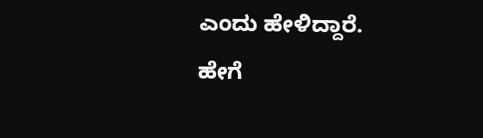ಎಂದು ಹೇಳಿದ್ದಾರೆ.
ಹೇಗೆ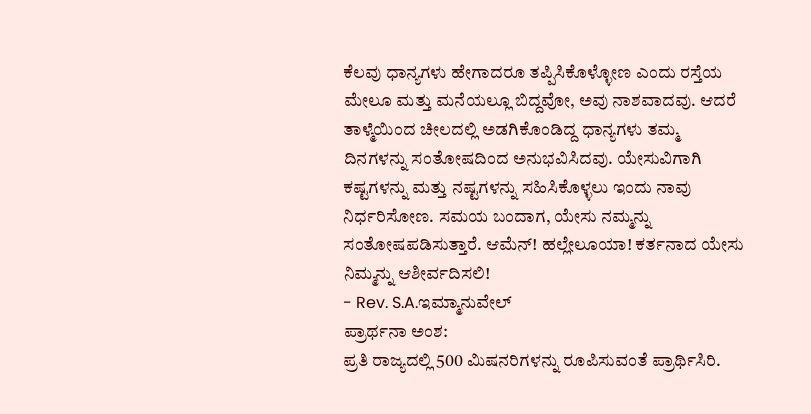ಕೆಲವು ಧಾನ್ಯಗಳು ಹೇಗಾದರೂ ತಪ್ಪಿಸಿಕೊಳ್ಳೋಣ ಎಂದು ರಸ್ತೆಯ ಮೇಲೂ ಮತ್ತು ಮನೆಯಲ್ಲೂ ಬಿದ್ದವೋ, ಅವು ನಾಶವಾದವು. ಆದರೆ ತಾಳ್ಮೆಯಿಂದ ಚೀಲದಲ್ಲಿ ಅಡಗಿಕೊಂಡಿದ್ದ ಧಾನ್ಯಗಳು ತಮ್ಮ ದಿನಗಳನ್ನು ಸಂತೋಷದಿಂದ ಅನುಭವಿಸಿದವು. ಯೇಸುವಿಗಾಗಿ ಕಷ್ಟಗಳನ್ನು ಮತ್ತು ನಷ್ಟಗಳನ್ನು ಸಹಿಸಿಕೊಳ್ಳಲು ಇಂದು ನಾವು ನಿರ್ಧರಿಸೋಣ. ಸಮಯ ಬಂದಾಗ, ಯೇಸು ನಮ್ಮನ್ನು ಸಂತೋಷಪಡಿಸುತ್ತಾರೆ. ಆಮೆನ್! ಹಲ್ಲೇಲೂಯಾ! ಕರ್ತನಾದ ಯೇಸು ನಿಮ್ಮನ್ನು ಆಶೀರ್ವದಿಸಲಿ!
- Rev. S.A.ಇಮ್ಮಾನುವೇಲ್
ಪ್ರಾರ್ಥನಾ ಅಂಶ:
ಪ್ರತಿ ರಾಜ್ಯದಲ್ಲಿ 500 ಮಿಷನರಿಗಳನ್ನು ರೂಪಿಸುವಂತೆ ಪ್ರಾರ್ಥಿಸಿರಿ.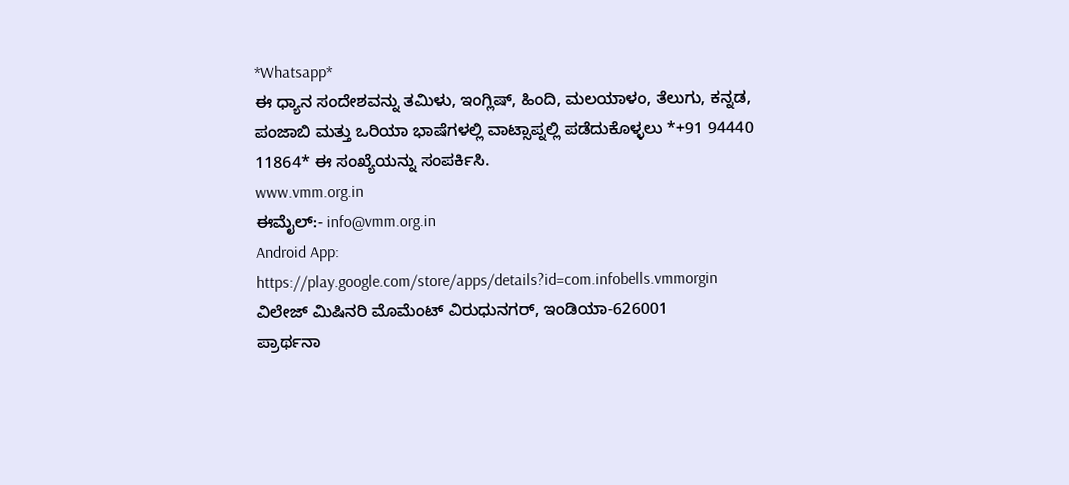*Whatsapp*
ಈ ಧ್ಯಾನ ಸಂದೇಶವನ್ನು ತಮಿಳು, ಇಂಗ್ಲಿಷ್, ಹಿಂದಿ, ಮಲಯಾಳಂ, ತೆಲುಗು, ಕನ್ನಡ, ಪಂಜಾಬಿ ಮತ್ತು ಒರಿಯಾ ಭಾಷೆಗಳಲ್ಲಿ ವಾಟ್ಸಾಪ್ನಲ್ಲಿ ಪಡೆದುಕೊಳ್ಳಲು *+91 94440 11864* ಈ ಸಂಖ್ಯೆಯನ್ನು ಸಂಪರ್ಕಿಸಿ.
www.vmm.org.in
ಈಮೈಲ್:- info@vmm.org.in
Android App: https://play.google.com/store/apps/details?id=com.infobells.vmmorgin
ವಿಲೇಜ್ ಮಿಷಿನರಿ ಮೊಮೆಂಟ್ ವಿರುಧುನಗರ್, ಇಂಡಿಯಾ-626001
ಪ್ರಾರ್ಥನಾ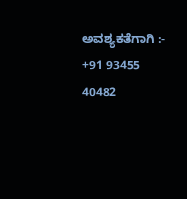ಅವಶ್ಯಕತೆಗಾಗಿ :- +91 93455 40482